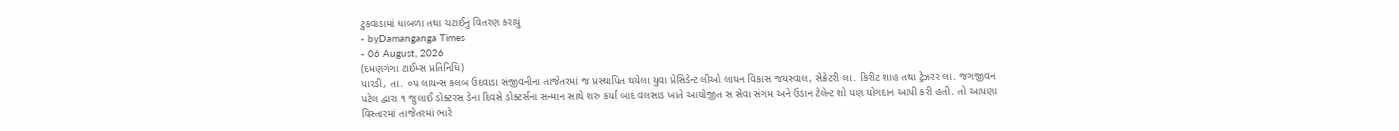ટુકવાડામાં ધાબળા તથા ચટાઈનું વિતરણ કરાયું
- byDamanganga Times
- 06 August, 2026
(દમણગંગા ટાઈમ્સ પ્રતિનિધિ)
પારડી, તા. ૦૫ લાયન્સ કલબ ઉદવાડા સંજીવનીના તાજેતરમાં જ પ્રસ્થાપિત થયેલા યુવા પ્રેસિડેન્ટ લીઓ લાયન વિકાસ જયસ્વાલ, સેક્રેટરી લા. કિરીટ શાહ તથા ટ્રેઝરર લા. જગજીવન પટેલ દ્વારા ૧ જુલાઈ ડોક્ટરસ ડેના દિવસે ડોક્ટર્સના સન્માન સાથે શરુ કર્યા બાદ વલસાડ ખાતે આયોજીત સ સેવા સંગમ અને ઉડાન ટેલેન્ટ શો પણ યોગદાન આપી કરી હતી. તો આપણા વિસ્તારમાં તાજેતરમાં ભારે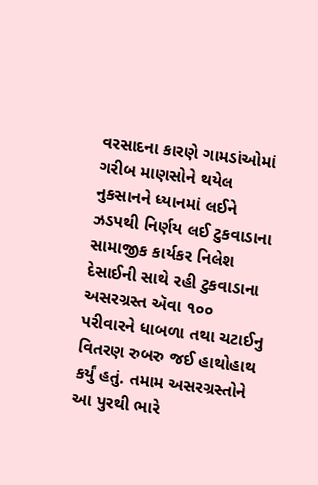વરસાદના કારણે ગામડાંઓમાં ગરીબ માણસોને થયેલ નુકસાનને ધ્યાનમાં લઈને ઝડપથી નિર્ણય લઈ ટુકવાડાના સામાજીક કાર્યકર નિલેશ દેસાઈની સાથે રહી ટુકવાડાના અસરગ્રસ્ત ઍવા ૧૦૦ પરીવારને ધાબળા તથા ચટાઈનુ વિતરણ રુબરુ જઈ હાથોહાથ કર્યું હતું. તમામ અસરગ્રસ્તોને આ પુરથી ભારે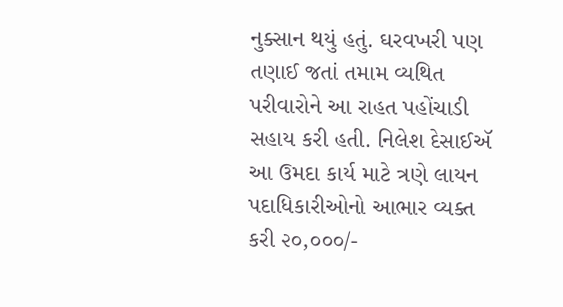નુક્સાન થયું હતું. ઘરવખરી પણ તણાઈ જતાં તમામ વ્યથિત પરીવારોને આ રાહત પહોંચાડી સહાય કરી હતી. નિલેશ દેસાઈઍ આ ઉમદા કાર્ય માટે ત્રણે લાયન પદાધિકારીઓનો આભાર વ્યક્ત કરી ૨૦,૦૦૦/-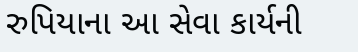રુપિયાના આ સેવા કાર્યની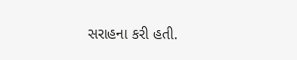સરાહના કરી હતી.